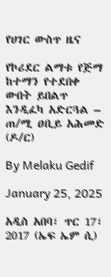የሀገር ውስጥ ዜና

የኮሪደር ልማቱ የጅማ ከተማን የተደበቀ ውበት ይበልጥ እንዲፈካ አድርጓል – ጠ/ሚ ዐቢይ አሕመድ (ዶ/ር)

By Melaku Gedif

January 25, 2025

አዲስ አበባ፣ ጥር 17፣ 2017 (ኤፍ ኤም ሲ)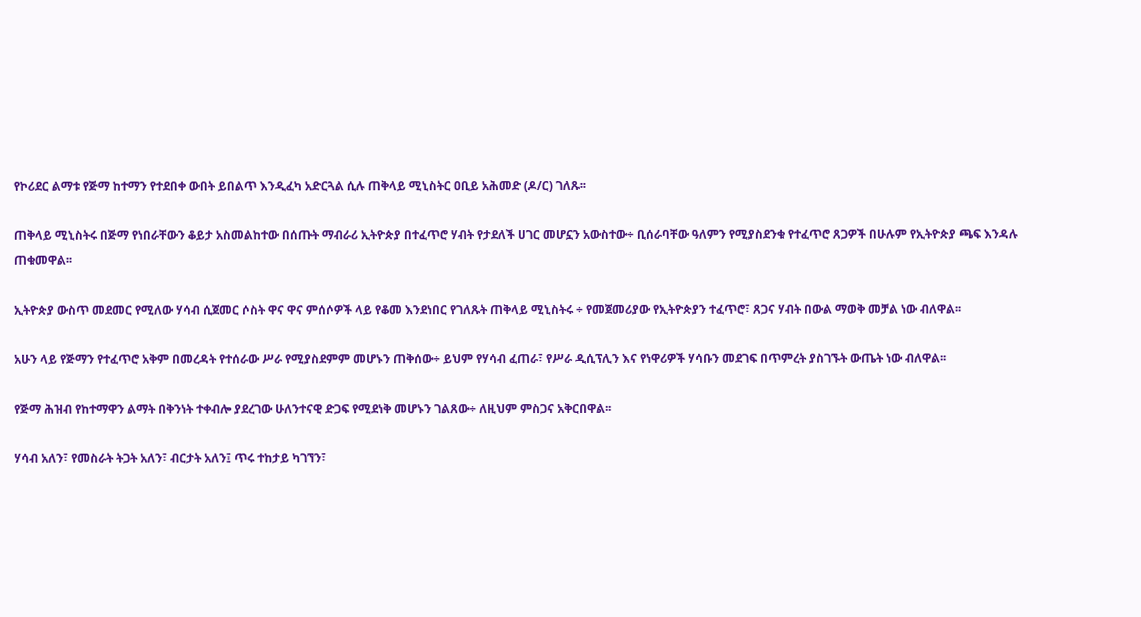የኮሪደር ልማቱ የጅማ ከተማን የተደበቀ ውበት ይበልጥ እንዲፈካ አድርጓል ሲሉ ጠቅላይ ሚኒስትር ዐቢይ አሕመድ (ዶ/ር) ገለጹ፡፡

ጠቅላይ ሚኒስትሩ በጅማ የነበራቸውን ቆይታ አስመልከተው በሰጡት ማብራሪ ኢትዮጵያ በተፈጥሮ ሃብት የታደለች ሀገር መሆኗን አውስተው÷ ቢሰራባቸው ዓለምን የሚያስደንቁ የተፈጥሮ ጸጋዎች በሁሉም የኢትዮጵያ ጫፍ እንዳሉ ጠቁመዋል፡፡

ኢትዮጵያ ውስጥ መደመር የሚለው ሃሳብ ሲጀመር ሶስት ዋና ዋና ምሰሶዎች ላይ የቆመ እንደነበር የገለጹት ጠቅላይ ሚኒስትሩ ÷ የመጀመሪያው የኢትዮጵያን ተፈጥሮ፣ ጸጋና ሃብት በውል ማወቅ መቻል ነው ብለዋል፡፡

አሁን ላይ የጅማን የተፈጥሮ አቅም በመረዳት የተሰራው ሥራ የሚያስደምም መሆኑን ጠቅሰው÷ ይህም የሃሳብ ፈጠራ፣ የሥራ ዲሲፕሊን እና የነዋሪዎች ሃሳቡን መደገፍ በጥምረት ያስገኙት ውጤት ነው ብለዋል፡፡

የጅማ ሕዝብ የከተማዋን ልማት በቅንነት ተቀብሎ ያደረገው ሁለንተናዊ ድጋፍ የሚደነቅ መሆኑን ገልጸው÷ ለዚህም ምስጋና አቅርበዋል፡፡

ሃሳብ አለን፣ የመስራት ትጋት አለን፣ ብርታት አለን፤ ጥሩ ተከታይ ካገኘን፣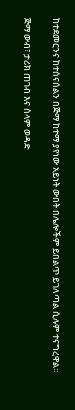ከተደመርንና ከተሰናሰልን በጅማ ከተማ ያየነው አይነት ውበት በሌሎችም ይበልጥ ይገለጣል ሲሉም ተናግረዋል፡፡

ጅማ ውብ፣ ታሪክ ጠገብ እና ሰላም ወዳድ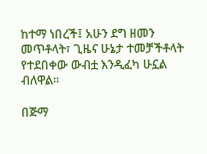ከተማ ነበረች፤ አሁን ደግ ዘመን መጥቶላት፣ ጊዜና ሁኔታ ተመቻችቶላት የተደበቀው ውብቷ እንዲፈካ ሁኗል ብለዋል፡፡

በጅማ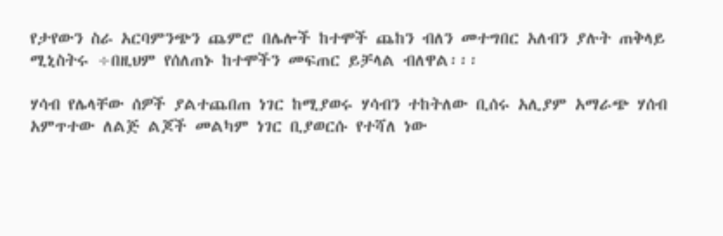የታየውን ስራ አርባምንጭን ጨምሮ በሌሎች ከተሞች ጨከን ብለን መተግበር አለብን ያሉት ጠቅላይ ሚኒስትሩ ÷በዚህም የሰለጠኑ ከተሞችን መፍጠር ይቻላል ብለዋል፡፡፡

ሃሳብ የሌላቸው ሰዎች ያልተጨበጠ ነገር ከሚያወሩ ሃሳብን ተከትለው ቢሰሩ አሊያም አማራጭ ሃሰብ አምጥተው ለልጅ ልጆች መልካም ነገር ቢያወርሱ የተሻለ ነው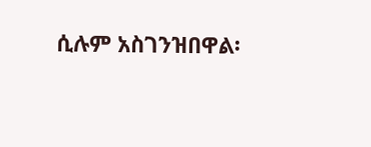ሲሉም አስገንዝበዋል፡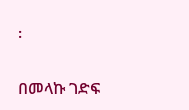፡

በመላኩ ገድፍ